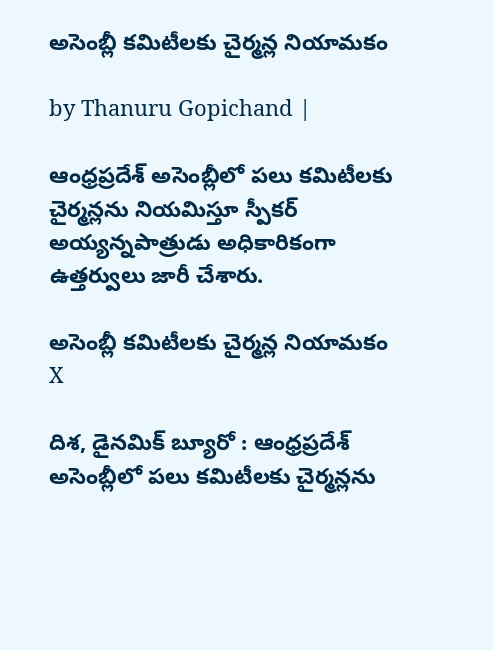అసెంబ్లీ కమిటీలకు చైర్మన్ల నియామకం

by Thanuru Gopichand |

ఆంధ్రప్రదేశ్ అసెంబ్లీలో పలు కమిటీలకు చైర్మన్లను నియమిస్తూ స్పీకర్ అయ్యన్నపాత్రుడు అధికారికంగా ఉత్తర్వులు జారీ చేశారు.

అసెంబ్లీ కమిటీలకు చైర్మన్ల నియామకం
X

దిశ, డైనమిక్ బ్యూరో : ఆంధ్రప్రదేశ్ అసెంబ్లీలో పలు కమిటీలకు చైర్మన్లను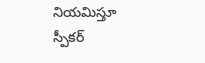నియమిస్తూ స్పీకర్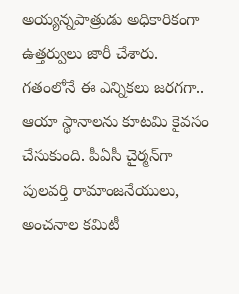అయ్యన్నపాత్రుడు అధికారికంగా ఉత్తర్వులు జారీ చేశారు. గతంలోనే ఈ ఎన్నికలు జరగగా.. ఆయా స్థానాలను కూటమి కైవసం చేసుకుంది. పీఏసీ చైర్మన్‌గా పులవర్తి రామాంజనేయులు, అంచనాల కమిటీ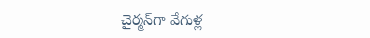చైర్మన్‌గా వేగుళ్ల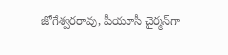జోగేశ్వరరావు, పీయూసీ చైర్మన్‌గా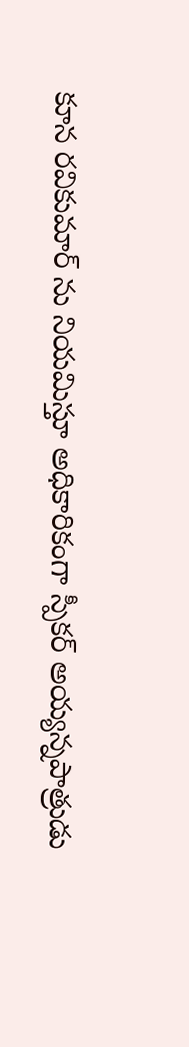కూన రవికుమార్ ను నియమిస్తూ అధికారికంగా స్పీకర్‌ అయ్యన్నపాత్రుడు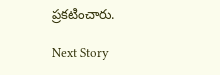ప్రకటించారు.

Next Story